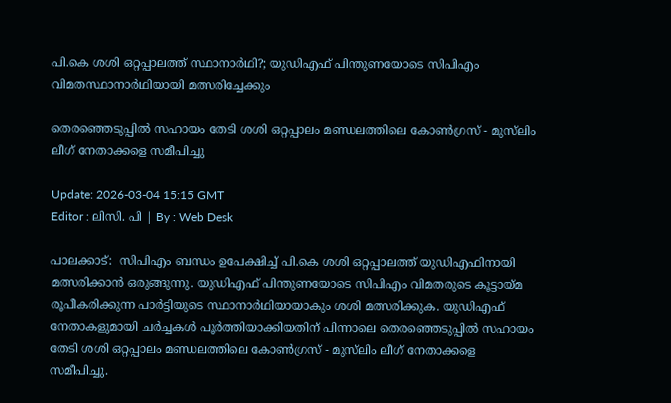പി.കെ ശശി ഒറ്റപ്പാലത്ത് സ്ഥാനാർഥി?; യുഡിഎഫ് പിന്തുണയോടെ സിപിഎം വിമതസ്ഥാനാര്‍ഥിയായി മത്സരിച്ചേക്കും

തെരഞ്ഞെടുപ്പിൽ സഹായം തേടി ശശി ഒറ്റപ്പാലം മണ്ഡലത്തിലെ കോൺഗ്രസ് - മുസ്‍ലിം ലീഗ് നേതാക്കളെ സമീപിച്ചു

Update: 2026-03-04 15:15 GMT
Editor : ലിസി. പി | By : Web Desk

പാലക്കാട്:  സിപിഎം ബന്ധം ഉപേക്ഷിച്ച് പി.കെ ശശി ഒറ്റപ്പാലത്ത് യുഡിഎഫിനായി മത്സരിക്കാന്‍ ഒരുങ്ങുന്നു. യുഡിഎഫ് പിന്തുണയോടെ സിപിഎം വിമതരുടെ കൂട്ടായ്മ രൂപീകരിക്കുന്ന പാർട്ടിയുടെ സ്ഥാനാർഥിയായാകും ശശി മത്സരിക്കുക. യുഡിഎഫ് നേതാകളുമായി ചർച്ചകൾ പൂർത്തിയാക്കിയതിന് പിന്നാലെ തെരഞ്ഞെടുപ്പിൽ സഹായം തേടി ശശി ഒറ്റപ്പാലം മണ്ഡലത്തിലെ കോൺഗ്രസ് - മുസ്‍ലിം ലീഗ് നേതാക്കളെ സമീപിച്ചു.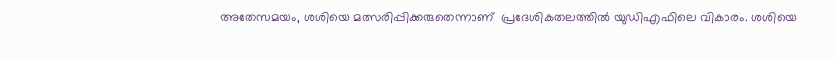അതേസമയം, ശശിയെ മത്സരിപ്പിക്കരുതെന്നാണ്  പ്രദേശികതലത്തിൽ യുഡിഎഫിലെ വികാരം. ശശിയെ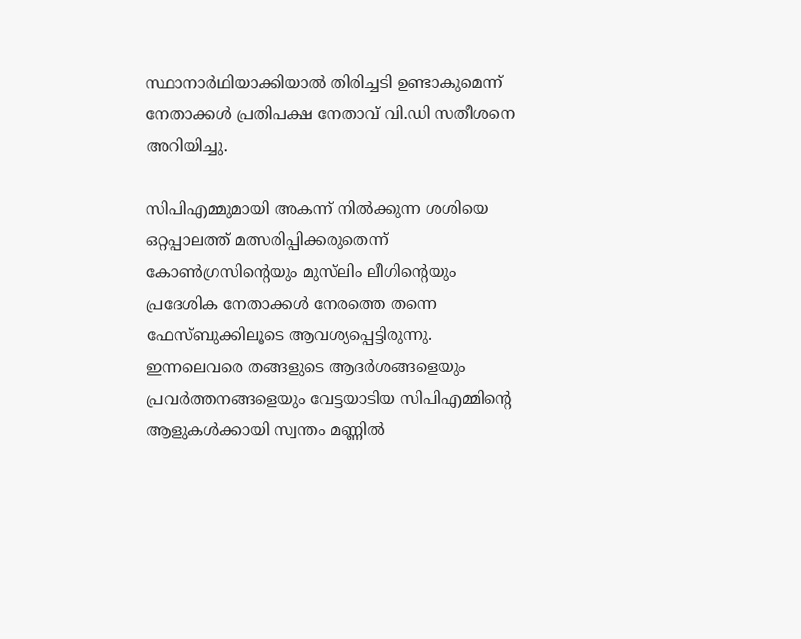സ്ഥാനാർഥിയാക്കിയാൽ തിരിച്ചടി ഉണ്ടാകുമെന്ന് നേതാക്കൾ പ്രതിപക്ഷ നേതാവ് വി.ഡി സതീശനെ അറിയിച്ചു.

സിപിഎമ്മുമായി അകന്ന് നില്‍ക്കുന്ന ശശിയെ ഒറ്റപ്പാലത്ത് മത്സരിപ്പിക്കരുതെന്ന് കോൺഗ്രസിന്റെയും മുസ്‍ലിം ലീഗിന്റെയും പ്രദേശിക നേതാക്കള്‍ നേരത്തെ തന്നെ ഫേസ്ബുക്കിലൂടെ ആവശ്യപ്പെട്ടിരുന്നു. ഇന്നലെവരെ തങ്ങളുടെ ആദർശങ്ങളെയും പ്രവർത്തനങ്ങളെയും വേട്ടയാടിയ സിപിഎമ്മിന്റെ ആളുകൾക്കായി സ്വന്തം മണ്ണിൽ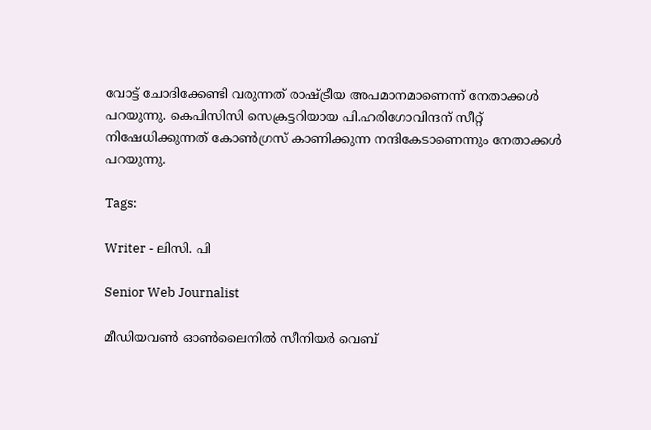വോട്ട് ചോദിക്കേണ്ടി വരുന്നത് രാഷ്ട്രീയ അപമാനമാണെന്ന് നേതാക്കള്‍ പറയുന്നു. കെപിസിസി സെക്രട്ടറിയായ പി.ഹരിഗോവിന്ദന് സീറ്റ് നിഷേധിക്കുന്നത് കോൺഗ്രസ് കാണിക്കുന്ന നന്ദികേടാണെന്നും നേതാക്കള്‍ പറയുന്നു.

Tags:

Writer - ലിസി. പി

Senior Web Journalist

മീഡിയവൺ ഓൺലൈനിൽ സീനിയർ വെബ്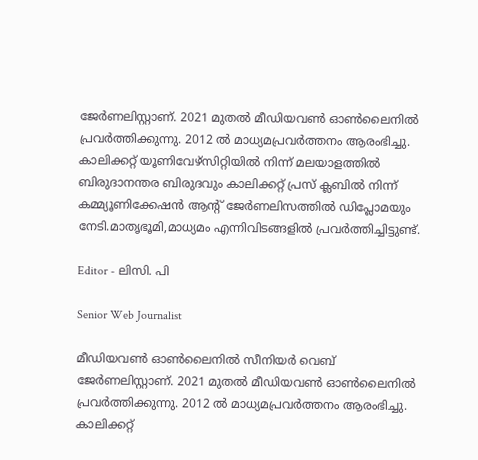ജേർണലിസ്റ്റാണ്. 2021 മുതൽ മീഡിയവൺ ഓൺലൈനിൽ പ്രവർത്തിക്കുന്നു. 2012 ല്‍ മാധ്യമപ്രവര്‍ത്തനം ആരംഭിച്ചു. കാലിക്കറ്റ് യൂണിവേഴ്‌സിറ്റിയിൽ നിന്ന് മലയാളത്തിൽ ബിരുദാനന്തര ബിരുദവും കാലിക്കറ്റ് പ്രസ് ക്ലബിൽ നിന്ന് കമ്മ്യൂണിക്കേഷൻ ആന്റ് ജേർണലിസത്തിൽ ഡിപ്ലോമയും നേടി.മാതൃഭൂമി,മാധ്യമം എന്നിവിടങ്ങളിൽ പ്രവർത്തിച്ചിട്ടുണ്ട്.

Editor - ലിസി. പി

Senior Web Journalist

മീഡിയവൺ ഓൺലൈനിൽ സീനിയർ വെബ് ജേർണലിസ്റ്റാണ്. 2021 മുതൽ മീഡിയവൺ ഓൺലൈനിൽ പ്രവർത്തിക്കുന്നു. 2012 ല്‍ മാധ്യമപ്രവര്‍ത്തനം ആരംഭിച്ചു. കാലിക്കറ്റ്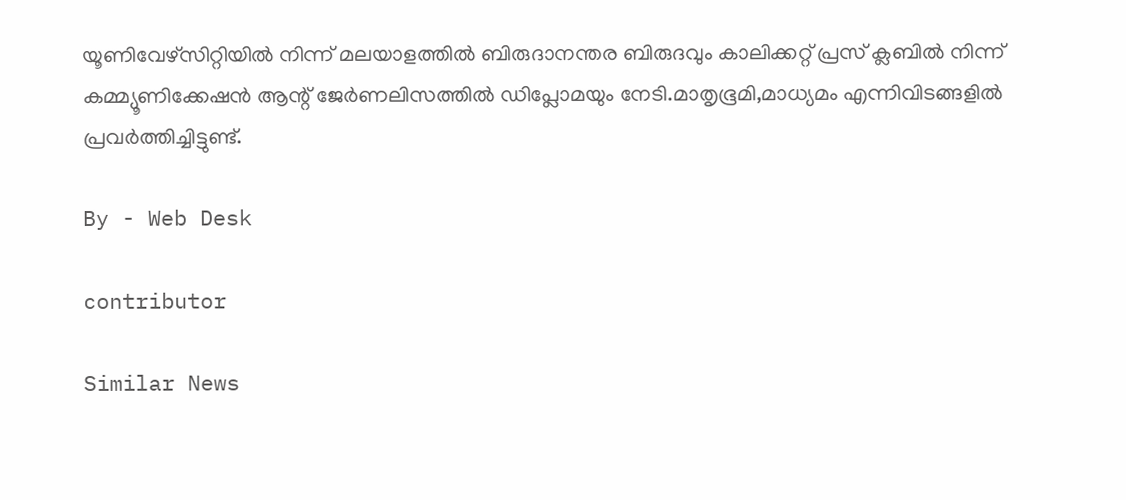യൂണിവേഴ്‌സിറ്റിയിൽ നിന്ന് മലയാളത്തിൽ ബിരുദാനന്തര ബിരുദവും കാലിക്കറ്റ് പ്രസ് ക്ലബിൽ നിന്ന് കമ്മ്യൂണിക്കേഷൻ ആന്റ് ജേർണലിസത്തിൽ ഡിപ്ലോമയും നേടി.മാതൃഭൂമി,മാധ്യമം എന്നിവിടങ്ങളിൽ പ്രവർത്തിച്ചിട്ടുണ്ട്.

By - Web Desk

contributor

Similar News